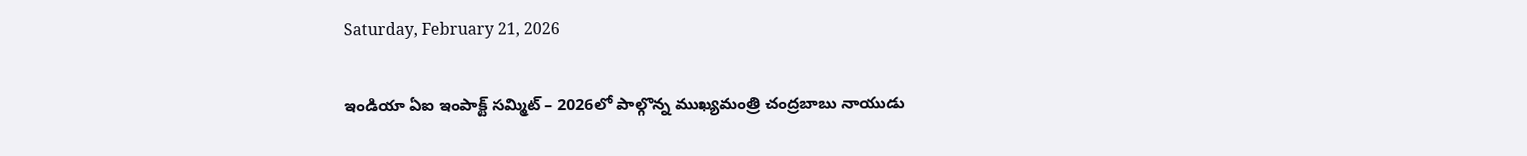Saturday, February 21, 2026

ఇండియా ఏఐ ఇంపాక్ట్ సమ్మిట్ – 2026లో పాల్గొన్న ముఖ్యమంత్రి చంద్రబాబు నాయుడు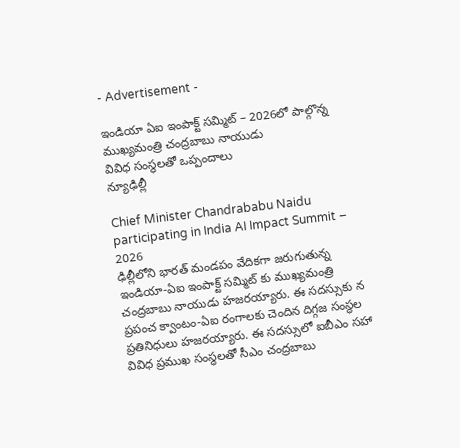- Advertisement -

ఇండియా ఏఐ ఇంపాక్ట్ సమ్మిట్ – 2026లో పాల్గొన్న ముఖ్యమంత్రి చంద్రబాబు నాయుడు
వివిధ సంస్థలతో ఒప్పందాలు
న్యూఢిల్లీ

Chief Minister Chandrababu Naidu participating in India AI Impact Summit – 2026
ఢిల్లీలోని భారత్ మండపం వేదికగా జరుగుతున్న ఇండియా-ఏఐ ఇంపాక్ట్ సమ్మిట్ కు ముఖ్యమంత్రి చంద్రబాబు నాయుడు హజరయ్యారు. ఈ సదస్సుకు న ప్రపంచ క్వాంటం-ఏఐ రంగాలకు చెందిన దిగ్గజ సంస్థల ప్రతినిధులు హజరయ్యారు. ఈ సదస్సులో ఐబీఎం సహా వివిధ ప్రముఖ సంస్థలతో సీఎం చంద్రబాబు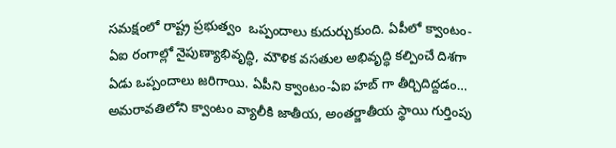సమక్షంలో రాష్ట్ర ప్రభుత్వం  ఒప్పందాలు కుదుర్చుకుంది. ఏపీలో క్వాంటం-ఏఐ రంగాల్లో నైపుణ్యాభివృద్ధి, మౌళిక వసతుల అభివృద్ధి కల్పించే దిశగా ఏడు ఒప్పందాలు జరిగాయి. ఏపీని క్వాంటం-ఏఐ హబ్ గా తీర్చిదిద్దడం… అమరావతిలోని క్వాంటం వ్యాలీకి జాతీయ, అంతర్జాతీయ స్థాయి గుర్తింపు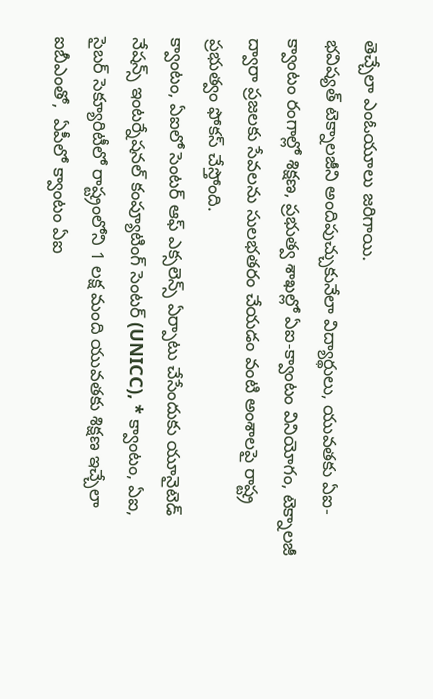తెచ్చేలా ఎంఓయూలు జరిగాయి.
భవిష్యత్ టెక్నాలజీని అందిపుచ్చుకునేలా విద్యార్థులు, యువతకు ఏఐ-క్వాంటం రంగాల్లో శిక్షణ, ప్రభుత్వ శాఖల్లో ఏఐ-క్వాంటం వినియోగం, టెక్నాలజీ ద్వారా ప్రజలకు సేవలను సులభతరం చేయడం వంటి అంశాలపై రాష్ట్ర ప్రభుత్వం ఫోకస్ చేస్తోంది.
క్వాంటం, ఏఐలో సెంటర్ ఆఫ్ ఎక్సలెన్స్ ఏర్పాటు చేసేందుకు యూనైటెడ్ నేషన్స్ ఇంటర్నేషనల్ కంప్యూటింగ్ సెంటర్ (UNICC), * క్వాంటం, ఏఐ, సైబర్ సెక్యూరిటీలో రాష్ట్రంలోని 1 లక్ష మంది యువతకు శిక్షణ ఇచ్చేలా ఐబీఎంతో,  ఏపీలో క్వాంటం ఏఐ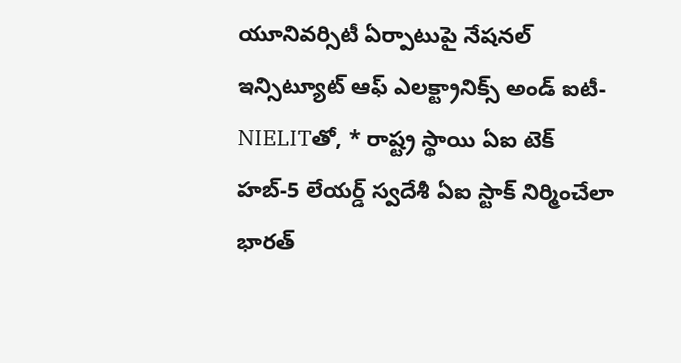యూనివర్సిటీ ఏర్పాటుపై నేషనల్ ఇన్సిట్యూట్ ఆఫ్ ఎలక్ట్రానిక్స్ అండ్ ఐటీ-NIELITతో, * రాష్ట్ర స్థాయి ఏఐ టెక్ హబ్-5 లేయర్డ్ స్వదేశీ ఏఐ స్టాక్ నిర్మించేలా భారత్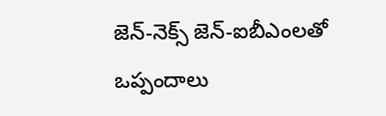జెన్-నెక్స్ జెన్-ఐబీఎంలతో ఒప్పందాలు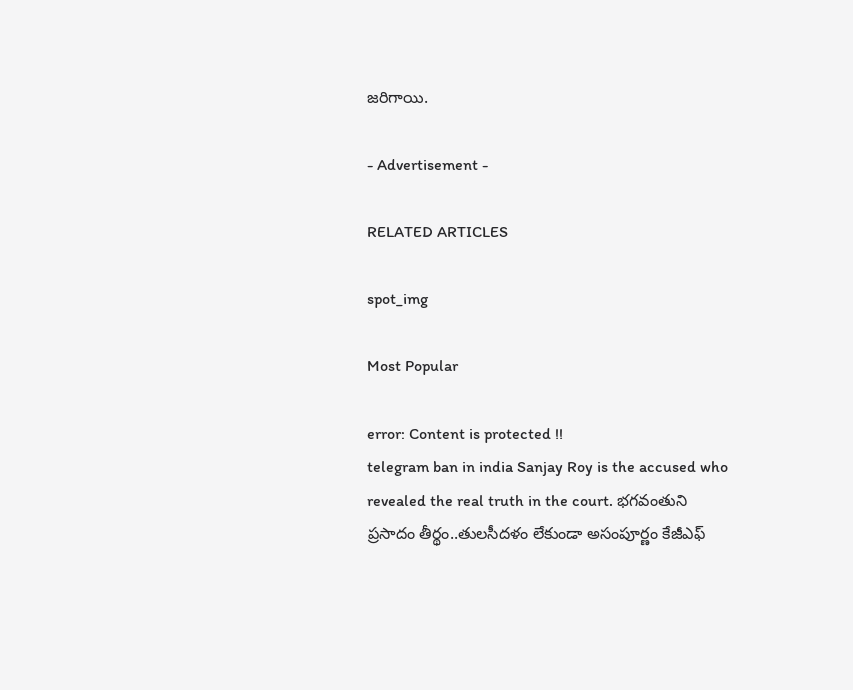జరిగాయి.

- Advertisement -

RELATED ARTICLES

spot_img

Most Popular

error: Content is protected !!
telegram ban in india Sanjay Roy is the accused who revealed the real truth in the court. భగవంతుని ప్రసాదం తీర్థం..తులసీదళం లేకుండా అసంపూర్ణం కేజీఎఫ్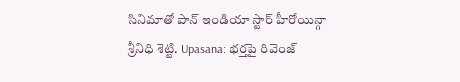సినిమాతో పాన్ ఇండియా స్టార్ హీరోయిన్గా శ్రీనిధి శెట్టి. Upasana: భర్తపై రివెంజ్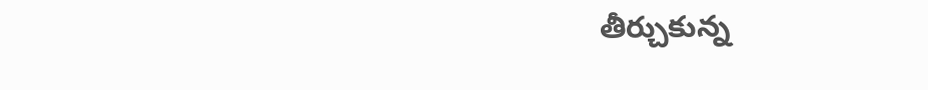తీర్చుకున్న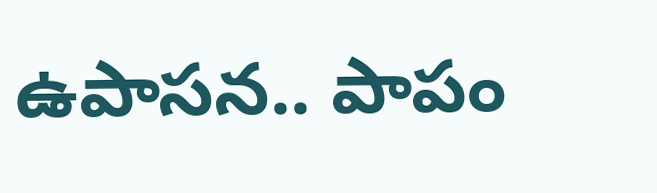ఉపాసన.. పాపం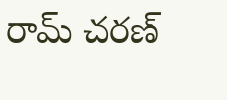రామ్ చరణ్